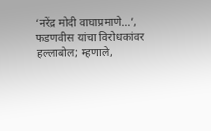‘नरेंद्र मोदी वाघाप्रमाणे…’, फडणवीस यांचा विरोधकांवर हल्लाबोल; म्हणाले,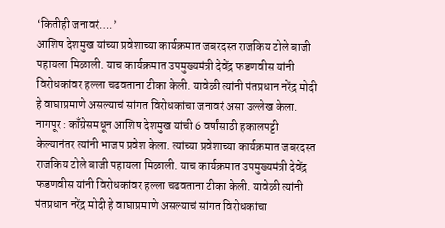‘कितीही जनावरं….’
आशिष देशमुख यांच्या प्रवेशाच्या कार्यक्रमात जबरदस्त राजकिय टोले बाजी पहायला मिळाली. याच कार्यक्रमात उपमुख्यमंत्री देवेंद्र फडणवीस यांनी विरोधकांवर हल्ला चढवताना टीका केली. यावेळी त्यांनी पंतप्रधान नरेंद्र मोदी हे वाघाप्रमाणे असल्याचं सांगत विरोधकांचा जनावरं असा उल्लेख केला.
नागपूर : काँग्रेसमधून आशिष देशमुख यांची 6 वर्षांसाठी हकालपट्टी केल्यानंतर त्यांनी भाजप प्रवेश केला. त्यांच्या प्रवेशाच्या कार्यक्रमात जबरदस्त राजकिय टोले बाजी पहायला मिळाली. याच कार्यक्रमात उपमुख्यमंत्री देवेंद्र फडणवीस यांनी विरोधकांवर हल्ला चढवताना टीका केली. यावेळी त्यांनी पंतप्रधान नरेंद्र मोदी हे वाघाप्रमाणे असल्याचं सांगत विरोधकांचा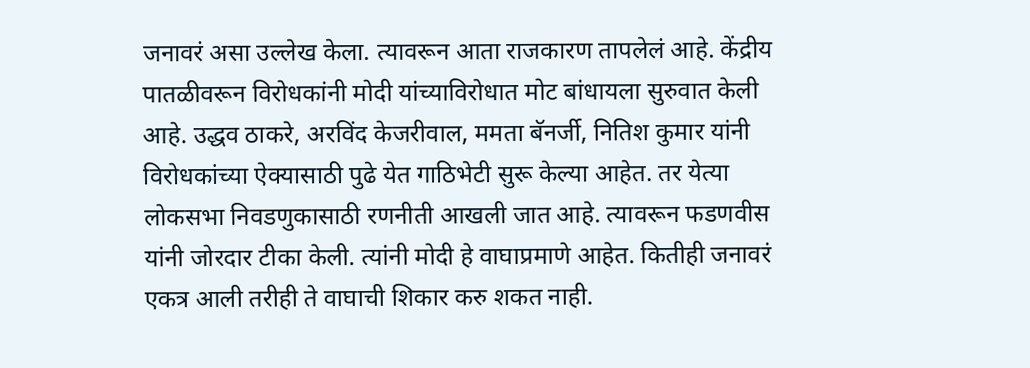जनावरं असा उल्लेख केला. त्यावरून आता राजकारण तापलेलं आहे. केंद्रीय पातळीवरून विरोधकांनी मोदी यांच्याविरोधात मोट बांधायला सुरुवात केली आहे. उद्धव ठाकरे, अरविंद केजरीवाल, ममता बॅनर्जी, नितिश कुमार यांनी विरोधकांच्या ऐक्यासाठी पुढे येत गाठिभेटी सुरू केल्या आहेत. तर येत्या लोकसभा निवडणुकासाठी रणनीती आखली जात आहे. त्यावरून फडणवीस यांनी जोरदार टीका केली. त्यांनी मोदी हे वाघाप्रमाणे आहेत. कितीही जनावरं एकत्र आली तरीही ते वाघाची शिकार करु शकत नाही.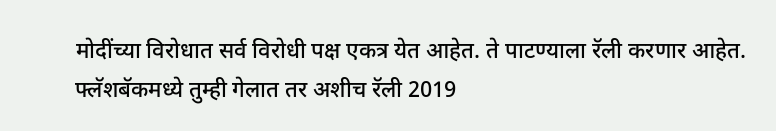मोदींच्या विरोधात सर्व विरोधी पक्ष एकत्र येत आहेत. ते पाटण्याला रॅली करणार आहेत. फ्लॅशबॅकमध्ये तुम्ही गेलात तर अशीच रॅली 2019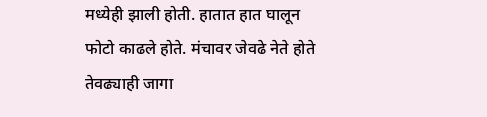मध्येही झाली होती. हातात हात घालून फोटो काढले होते. मंचावर जेवढे नेते होते तेवढ्याही जागा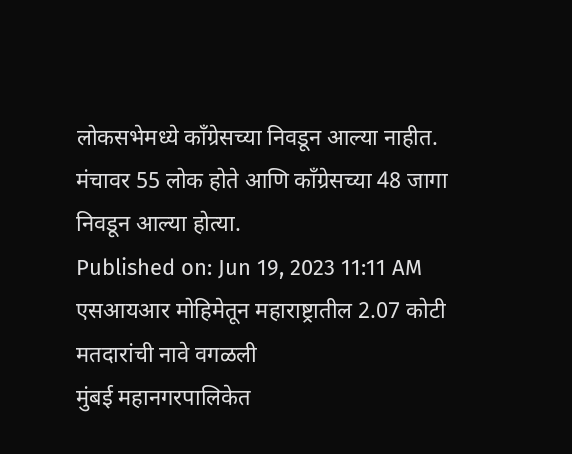लोकसभेमध्ये काँग्रेसच्या निवडून आल्या नाहीत. मंचावर 55 लोक होते आणि काँग्रेसच्या 48 जागा निवडून आल्या होत्या.
Published on: Jun 19, 2023 11:11 AM
एसआयआर मोहिमेतून महाराष्ट्रातील 2.07 कोटी मतदारांची नावे वगळली
मुंबई महानगरपालिकेत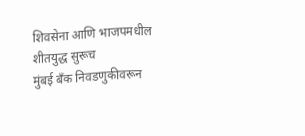शिवसेना आणि भाजपमधील शीतयुद्ध सुरूच
मुंबई बँक निवडणुकीवरून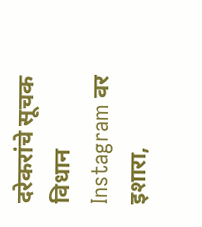दरेकरांचे सूचक विधान
Instagram वर इशारा,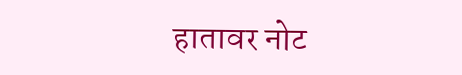हातावर नोट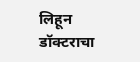लिहून डॉक्टराचा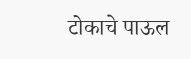टोकाचे पाऊल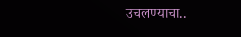उचलण्याचा..